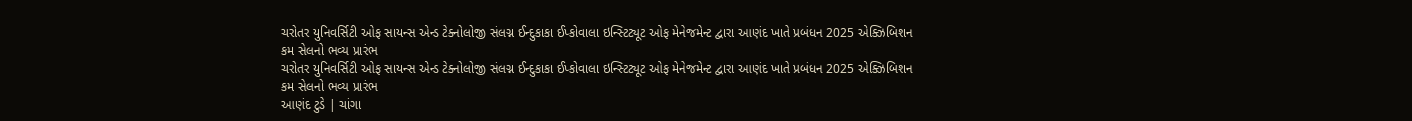ચરોતર યુનિવર્સિટી ઓફ સાયન્સ એન્ડ ટેક્નોલોજી સંલગ્ન ઈન્દુકાકા ઈપ્કોવાલા ઇન્સ્ટિટ્યૂટ ઓફ મેનેજમેન્ટ દ્વારા આણંદ ખાતે પ્રબંધન 2025 એક્ઝિબિશન કમ સેલનો ભવ્ય પ્રારંભ
ચરોતર યુનિવર્સિટી ઓફ સાયન્સ એન્ડ ટેક્નોલોજી સંલગ્ન ઈન્દુકાકા ઈપ્કોવાલા ઇન્સ્ટિટ્યૂટ ઓફ મેનેજમેન્ટ દ્વારા આણંદ ખાતે પ્રબંધન 2025 એક્ઝિબિશન કમ સેલનો ભવ્ય પ્રારંભ
આણંદ ટુડે | ચાંગા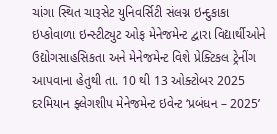ચાંગા સ્થિત ચારૂસેટ યુનિવર્સિટી સંલગ્ન ઇન્દુકાકા ઇપ્કોવાળા ઇન્સ્ટીટ્યુટ ઓફ મેનેજમેન્ટ દ્વારા વિદ્યાર્થીઓને ઉદ્યોગસાહસિકતા અને મેનેજમેન્ટ વિશે પ્રેક્ટિકલ ટ્રેનીંગ આપવાના હેતુથી તા. 10 થી 13 ઓક્ટોબર 2025 દરમિયાન ફ્લેગશીપ મેનેજમેન્ટ ઇવેન્ટ ‘પ્રબંધન – 2025’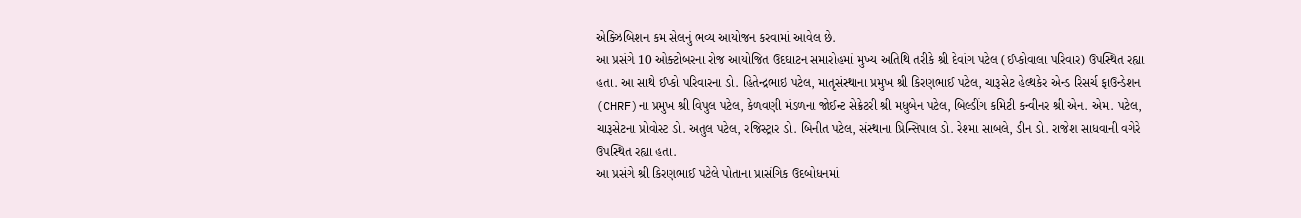એક્ઝિબિશન કમ સેલનું ભવ્ય આયોજન કરવામાં આવેલ છે.
આ પ્રસંગે 10 ઓક્ટોબરના રોજ આયોજિત ઉદઘાટન સમારોહમાં મુખ્ય અતિથિ તરીકે શ્રી દેવાંગ પટેલ (ઈપ્કોવાલા પરિવાર) ઉપસ્થિત રહ્યા હતા. આ સાથે ઈપ્કો પરિવારના ડો. હિતેન્દ્રભાઇ પટેલ, માતૃસંસ્થાના પ્રમુખ શ્રી કિરણભાઈ પટેલ, ચારૂસેટ હેલ્થકેર એન્ડ રિસર્ચ ફાઉન્ડેશન (CHRF)ના પ્રમુખ શ્રી વિપુલ પટેલ, કેળવણી મંડળના જોઈન્ટ સેક્રેટરી શ્રી મધુબેન પટેલ, બિલ્ડીંગ કમિટી કન્વીનર શ્રી એન. એમ. પટેલ, ચારૂસેટના પ્રોવોસ્ટ ડો. અતુલ પટેલ, રજિસ્ટ્રાર ડો. બિનીત પટેલ, સંસ્થાના પ્રિન્સિપાલ ડો. રેશ્મા સાબલે, ડીન ડો. રાજેશ સાધવાની વગેરે ઉપસ્થિત રહ્યા હતા.
આ પ્રસંગે શ્રી કિરણભાઈ પટેલે પોતાના પ્રાસંગિક ઉદબોધનમાં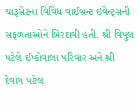ચારૂસેટના વિવિધ વાઈબ્રન્ટ ઇવેન્ટ્સની સફળતાઓને બિરદાવી હતી. શ્રી વિપુલ પટેલે ઈપ્કોવાલા પરિવાર અને શ્રી દેવાંગ પટેલ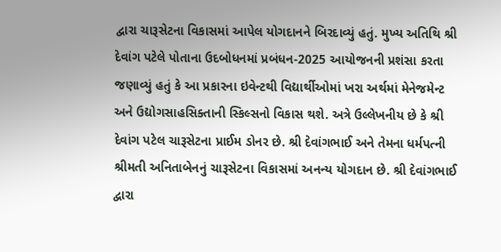દ્વારા ચારૂસેટના વિકાસમાં આપેલ યોગદાનને બિરદાવ્યું હતું. મુખ્ય અતિથિ શ્રી દેવાંગ પટેલે પોતાના ઉદબોધનમાં પ્રબંધન-2025 આયોજનની પ્રશંસા કરતા જણાવ્યું હતું કે આ પ્રકારના ઇવેન્ટથી વિદ્યાર્થીઓમાં ખરા અર્થમાં મેનેજમેન્ટ અને ઉદ્યોગસાહસિક્તાની સ્કિલ્સનો વિકાસ થશે. અત્રે ઉલ્લેખનીય છે કે શ્રી દેવાંગ પટેલ ચારૂસેટના પ્રાઈમ ડોનર છે. શ્રી દેવાંગભાઈ અને તેમના ધર્મપત્ની શ્રીમતી અનિતાબેનનું ચારૂસેટના વિકાસમાં અનન્ય યોગદાન છે. શ્રી દેવાંગભાઈ દ્વારા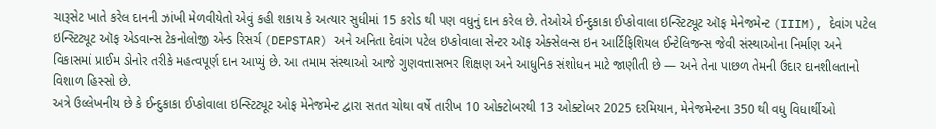ચારૂસેટ ખાતે કરેલ દાનની ઝાંખી મેળવીયેતો એવું કહી શકાય કે અત્યાર સુધીમાં 15 કરોડ થી પણ વધુનું દાન કરેલ છે. તેઓએ ઈન્દુકાકા ઈપ્કોવાલા ઇન્સ્ટિટ્યૂટ ઑફ મેનેજમેન્ટ (IIIM), દેવાંગ પટેલ ઇન્સ્ટિટ્યૂટ ઑફ એડવાન્સ ટેકનોલોજી એન્ડ રિસર્ચ (DEPSTAR) અને અનિતા દેવાંગ પટેલ ઇપ્કોવાલા સેન્ટર ઑફ એક્સેલન્સ ઇન આર્ટિફિશિયલ ઈન્ટેલિજન્સ જેવી સંસ્થાઓના નિર્માણ અને વિકાસમાં પ્રાઈમ ડોનોર તરીકે મહત્વપૂર્ણ દાન આપ્યું છે. આ તમામ સંસ્થાઓ આજે ગુણવત્તાસભર શિક્ષણ અને આધુનિક સંશોધન માટે જાણીતી છે — અને તેના પાછળ તેમની ઉદાર દાનશીલતાનો વિશાળ હિસ્સો છે.
અત્રે ઉલ્લેખનીય છે કે ઈન્દુકાકા ઈપ્કોવાલા ઇન્સ્ટિટ્યૂટ ઓફ મેનેજમેન્ટ દ્વારા સતત ચોથા વર્ષે તારીખ 10 ઓક્ટોબરથી 13 ઓક્ટોબર 2025 દરમિયાન, મેનેજમેન્ટના 350 થી વધુ વિધાર્થીઓ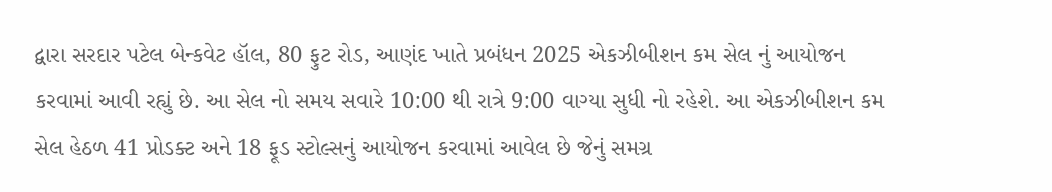દ્વારા સરદાર પટેલ બેન્કવેટ હૉલ, 80 ફુટ રોડ, આણંદ ખાતે પ્રબંધન 2025 એકઝીબીશન કમ સેલ નું આયોજન કરવામાં આવી રહ્યું છે. આ સેલ નો સમય સવારે 10:00 થી રાત્રે 9:00 વાગ્યા સુધી નો રહેશે. આ એકઝીબીશન કમ સેલ હેઠળ 41 પ્રોડક્ટ અને 18 ફૂડ સ્ટોલ્સનું આયોજન કરવામાં આવેલ છે જેનું સમગ્ર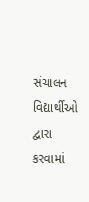સંચાલન વિદ્યાર્થીઓ દ્વારા કરવામાં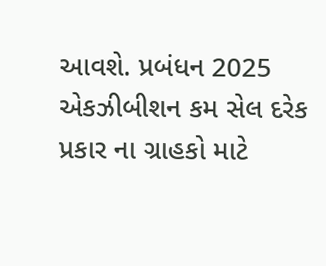આવશે. પ્રબંધન 2025 એકઝીબીશન કમ સેલ દરેક પ્રકાર ના ગ્રાહકો માટે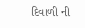દિવાળી ની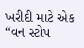ખરીદી માટે એક “વન સ્ટોપ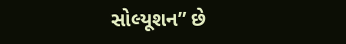સોલ્યૂશન” છે